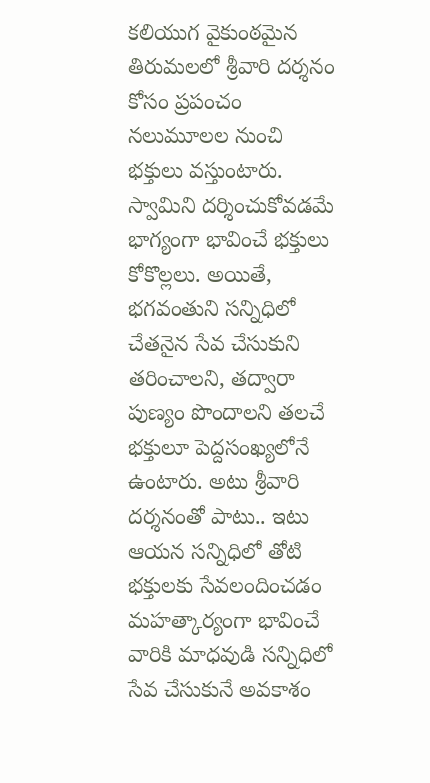కలియుగ వైకుంఠమైన తిరుమలలో శ్రీవారి దర్శనం కోసం ప్రపంచం నలుమూలల నుంచి భక్తులు వస్తుంటారు. స్వామిని దర్శించుకోవడమే భాగ్యంగా భావించే భక్తులు కోకొల్లలు. అయితే, భగవంతుని సన్నిధిలో చేతనైన సేవ చేసుకుని తరించాలని, తద్వారా పుణ్యం పొందాలని తలచే భక్తులూ పెద్దసంఖ్యలోనే ఉంటారు. అటు శ్రీవారి దర్శనంతో పాటు.. ఇటు ఆయన సన్నిధిలో తోటి భక్తులకు సేవలందించడం మహత్కార్యంగా భావించే వారికి మాధవుడి సన్నిధిలో సేవ చేసుకునే అవకాశం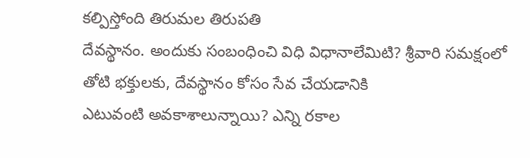కల్పిస్తోంది తిరుమల తిరుపతి
దేవస్థానం. అందుకు సంబంధించి విధి విధానాలేమిటి? శ్రీవారి సమక్షంలో తోటి భక్తులకు, దేవస్థానం కోసం సేవ చేయడానికి
ఎటువంటి అవకాశాలున్నాయి? ఎన్ని రకాల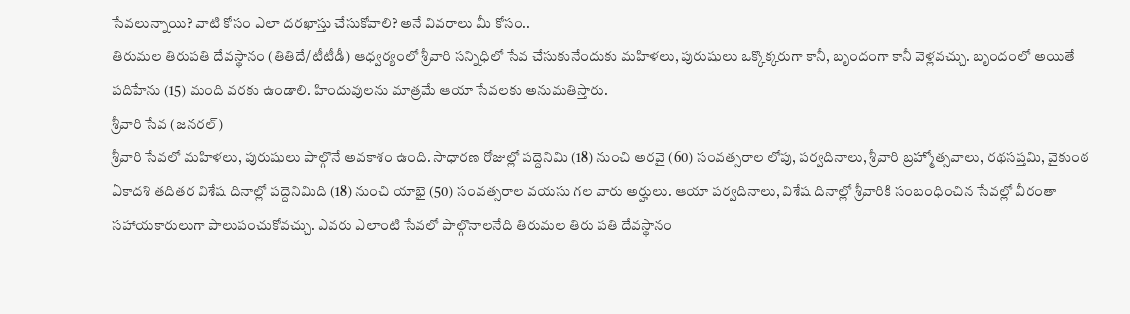సేవలున్నాయి? వాటి కోసం ఎలా దరఖాస్తు చేసుకోవాలి? అనే వివరాలు మీ కోసం..
తిరుమల తిరుపతి దేవస్థానం (తితిదే/టీటీడీ) ఆధ్వర్యంలో శ్రీవారి సన్నిధిలో సేవ చేసుకునేందుకు మహిళలు, పురుషులు ఒక్కొక్కరుగా కానీ, బృందంగా కానీ వెళ్లవచ్చు. బృందంలో అయితే పదిహేను (15) మంది వరకు ఉండాలి. హిందువులను మాత్రమే ఆయా సేవలకు అనుమతిస్తారు.
శ్రీవారి సేవ (జనరల్)
శ్రీవారి సేవలో మహిళలు, పురుషులు పాల్గొనే అవకాశం ఉంది. సాధారణ రోజుల్లో పద్దెనిమి (18) నుంచి అరవై (60) సంవత్సరాల లోపు, పర్వదినాలు, శ్రీవారి బ్రహ్మోత్సవాలు, రథసప్తమి, వైకుంఠ ఏకాదశి తదితర విశేష దినాల్లో పద్దెనిమిది (18) నుంచి యాభై (50) సంవత్సరాల వయసు గల వారు అర్హులు. ఆయా పర్వదినాలు, విశేష దినాల్లో శ్రీవారికి సంబంధించిన సేవల్లో వీరంతా సహాయకారులుగా పాలుపంచుకోవచ్చు. ఎవరు ఎలాంటి సేవలో పాల్గొనాలనేది తిరుమల తిరు పతి దేవస్థానం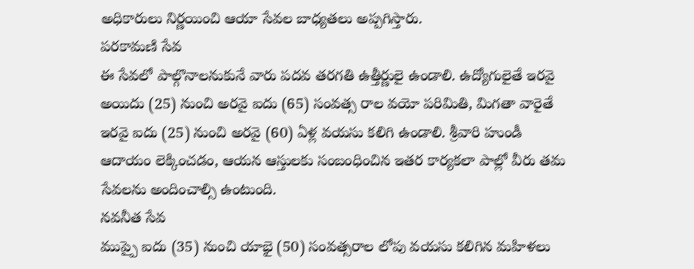అధికారులు నిర్ణయించి ఆయా సేవల బాధ్యతలు అప్పగిస్తారు.
పరకామణి సేవ
ఈ సేవలో పాల్గొనాలనుకునే వారు పదవ తరగతి ఉత్తీర్ణులై ఉండాలి. ఉద్యోగులైతే ఇరవై అయిదు (25) నుంచి అరవై ఐదు (65) సంవత్స రాల వయో పరిమితి, మిగతా వారైతే ఇరవై ఐదు (25) నుంచి అరవై (60) ఏళ్ల వయసు కలిగి ఉండాలి. శ్రీవారి హుండీ ఆదాయం లెక్కించడం, ఆయన ఆస్తులకు సంబంధించిన ఇతర కార్యకలా పాల్లో వీరు తమ సేవలను అందించాల్సి ఉంటుంది.
నవనీత సేవ
ముప్పై ఐదు (35) నుంచి యాభై (50) సంవత్సరాల లోపు వయసు కలిగిన మహిళలు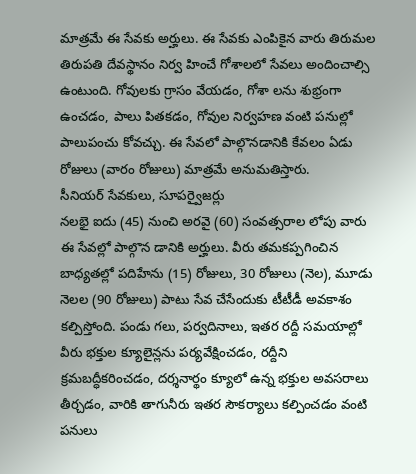మాత్రమే ఈ సేవకు అర్హులు. ఈ సేవకు ఎంపికైన వారు తిరుమల తిరుపతి దేవస్థానం నిర్వ హించే గోశాలలో సేవలు అందించాల్సి ఉంటుంది. గోవులకు గ్రాసం వేయడం, గోశా లను శుభ్రంగా ఉంచడం, పాలు పితకడం, గోవుల నిర్వహణ వంటి పనుల్లో పాలుపంచు కోవచ్చు. ఈ సేవలో పాల్గొనడానికి కేవలం ఏడు రోజులు (వారం రోజులు) మాత్రమే అనుమతిస్తారు.
సీనియర్ సేవకులు, సూపర్వైజర్లు
నలభై ఐదు (45) నుంచి అరవై (60) సంవత్సరాల లోపు వారు ఈ సేవల్లో పాల్గొన డానికి అర్హులు. వీరు తమకప్పగించిన బాధ్యతల్లో పదిహేను (15) రోజులు, 30 రోజులు (నెల), మూడు నెలల (90 రోజులు) పాటు సేవ చేసేందుకు టీటీడీ అవకాశం కల్పిస్తోంది. పండు గలు, పర్వదినాలు, ఇతర రద్దీ సమయాల్లో వీరు భక్తుల క్యూలైన్లను పర్యవేక్షించడం, రద్దీని క్రమబద్ధీకరించడం, దర్శనార్థం క్యూలో ఉన్న భక్తుల అవసరాలు తీర్చడం, వారికి తాగునీరు ఇతర సౌకర్యాలు కల్పించడం వంటి పనులు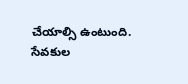చేయాల్సి ఉంటుంది.
సేవకుల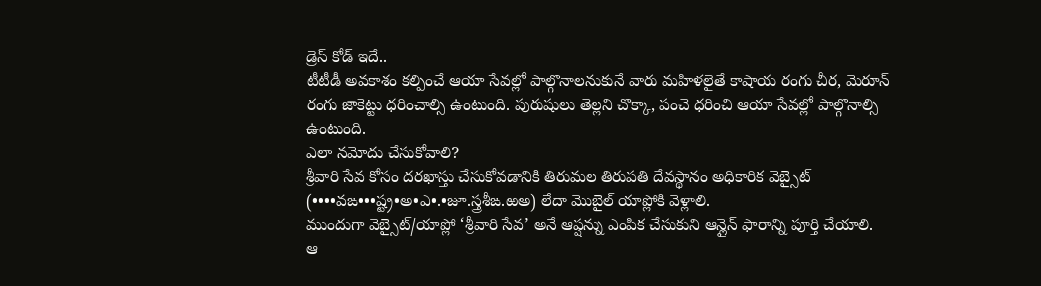డ్రెస్ కోడ్ ఇదే..
టీటీడీ అవకాశం కల్పించే ఆయా సేవల్లో పాల్గొనాలనుకునే వారు మహిళలైతే కాషాయ రంగు చీర, మెరూన్ రంగు జాకెట్టు ధరించాల్సి ఉంటుంది. పురుషులు తెల్లని చొక్కా, పంచె ధరించి ఆయా సేవల్లో పాల్గొనాల్సి ఉంటుంది.
ఎలా నమోదు చేసుకోవాలి?
శ్రీవారి సేవ కోసం దరఖాస్తు చేసుకోవడానికి తిరుమల తిరుపతి దేవస్థానం అధికారిక వెబ్సైట్ (••••వఙ•••ష్ట్ర•అ•ఎ•.•జూ.స్త్రశీఙ.ఱఅ) లేదా మొబైల్ యాప్లోకి వెళ్లాలి.
ముందుగా వెబ్సైట్/యాప్లో ‘శ్రీవారి సేవ’ అనే ఆప్షన్ను ఎంపిక చేసుకుని ఆన్లైన్ ఫారాన్ని పూర్తి చేయాలి.
ఆ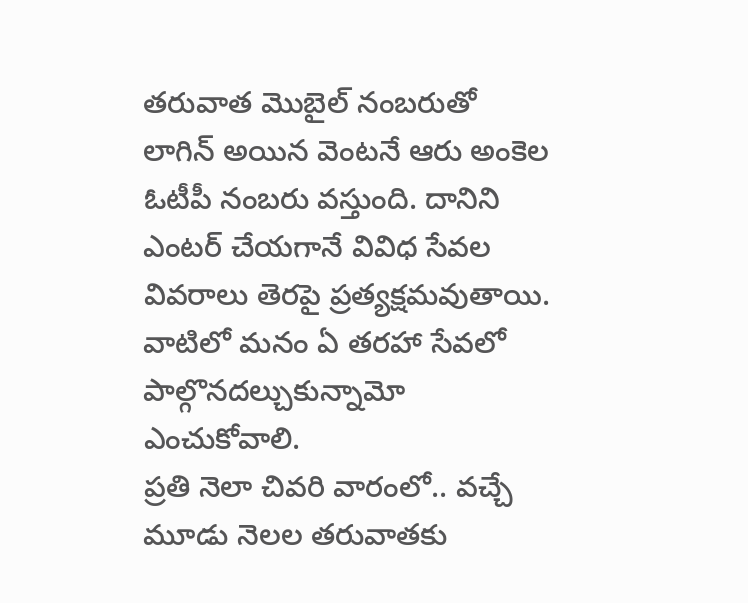తరువాత మొబైల్ నంబరుతో లాగిన్ అయిన వెంటనే ఆరు అంకెల ఓటీపీ నంబరు వస్తుంది. దానిని ఎంటర్ చేయగానే వివిధ సేవల వివరాలు తెరపై ప్రత్యక్షమవుతాయి. వాటిలో మనం ఏ తరహా సేవలో పాల్గొనదల్చుకున్నామో ఎంచుకోవాలి.
ప్రతి నెలా చివరి వారంలో.. వచ్చే మూడు నెలల తరువాతకు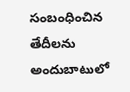సంబంధించిన తేదీలను అందుబాటులో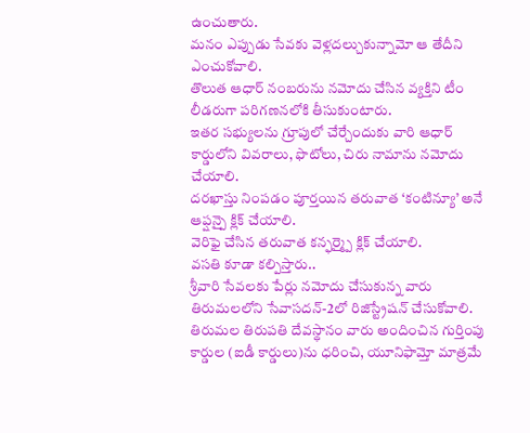ఉంచుతారు.
మనం ఎప్పుడు సేవకు వెళ్లదల్చుకున్నామో ఆ తేదీని ఎంచుకోవాలి.
తొలుత ఆధార్ నంబరును నమోదు చేసిన వ్యక్తిని టీం లీడరుగా పరిగణనలోకి తీసుకుంటారు.
ఇతర సభ్యులను గ్రూపులో చేర్చేందుకు వారి ఆధార్ కార్డులోని వివరాలు, ఫొటోలు, చిరు నామాను నమోదు చేయాలి.
దరఖాస్తు నింపడం పూర్తయిన తరువాత ‘కంటిన్యూ’ అనే ఆప్షన్పై క్లిక్ చేయాలి.
వెరిఫై చేసిన తరువాత కన్ఫర్మ్పై క్లిక్ చేయాలి.
వసతి కూడా కల్పిస్తారు..
శ్రీవారి సేవలకు పేర్లు నమోదు చేసుకున్న వారు తిరుమలలోని సేవాసదన్-2లో రిజిస్ట్రేషన్ చేసుకోవాలి. తిరుమల తిరుపతి దేవస్థానం వారు అందించిన గుర్తింపు కార్డుల (ఐడీ కార్డులు)ను ధరించి, యూనిఫామ్తో మాత్రమే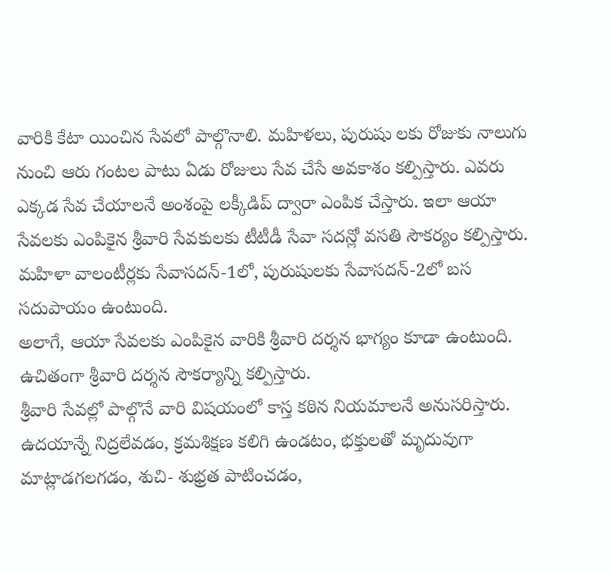వారికి కేటా యించిన సేవలో పాల్గొనాలి. మహిళలు, పురుషు లకు రోజుకు నాలుగు నుంచి ఆరు గంటల పాటు ఏడు రోజులు సేవ చేసే అవకాశం కల్పిస్తారు. ఎవరు ఎక్కడ సేవ చేయాలనే అంశంపై లక్కీడిప్ ద్వారా ఎంపిక చేస్తారు. ఇలా ఆయా సేవలకు ఎంపికైన శ్రీవారి సేవకులకు టీటీడీ సేవా సదన్లో వసతి సౌకర్యం కల్పిస్తారు. మహిళా వాలంటీర్లకు సేవాసదన్-1లో, పురుషులకు సేవాసదన్-2లో బస సదుపాయం ఉంటుంది.
అలాగే, ఆయా సేవలకు ఎంపికైన వారికి శ్రీవారి దర్శన భాగ్యం కూడా ఉంటుంది. ఉచితంగా శ్రీవారి దర్శన సౌకర్యాన్ని కల్పిస్తారు.
శ్రీవారి సేవల్లో పాల్గొనే వారి విషయంలో కాస్త కఠిన నియమాలనే అనుసరిస్తారు. ఉదయాన్నే నిద్రలేవడం, క్రమశిక్షణ కలిగి ఉండటం, భక్తులతో మృదువుగా మాట్లాడగలగడం, శుచి- శుభ్రత పాటించడం,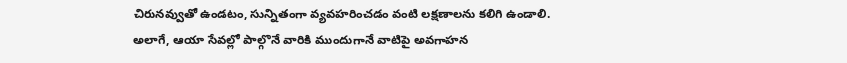చిరునవ్వుతో ఉండటం, సున్నితంగా వ్యవహరించడం వంటి లక్షణాలను కలిగి ఉండాలి. అలాగే, ఆయా సేవల్లో పాల్గొనే వారికి ముందుగానే వాటిపై అవగాహన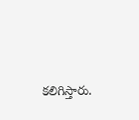కలిగిస్తారు.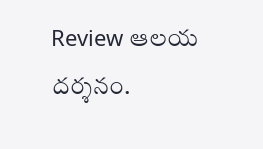Review ఆలయ దర్శనం.